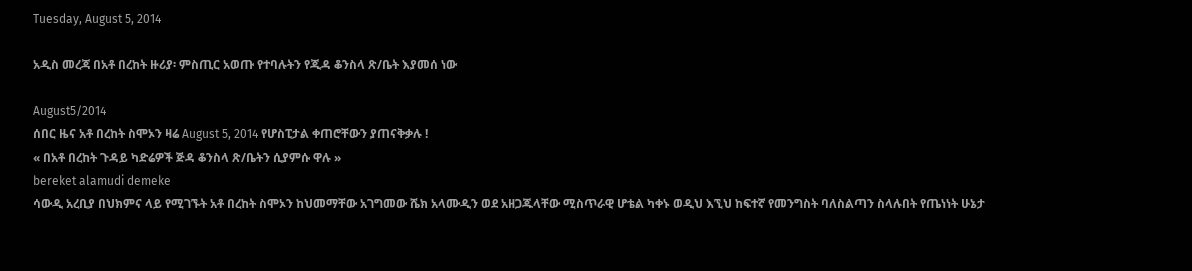Tuesday, August 5, 2014

አዲስ መረጃ በአቶ በረከት ዙሪያ፡ ምስጢር አወጡ የተባሉትን የጂዳ ቆንስላ ጽ/ቤት እያመሰ ነው

August5/2014
ሰበር ዜና አቶ በረከት ስሞኦን ዛሬ August 5, 2014 የሆስፒታል ቀጠሮቸውን ያጠናቅቃሉ !
« በአቶ በረከት ጉዳይ ካድሬዎች ጅዳ ቆንስላ ጽ/ቤትን ሲያምሱ ዋሉ »
bereket alamudi demeke
ሳውዲ አረቢያ በህክምና ላይ የሚገኙት አቶ በረከት ስሞኦን ከህመማቸው አገግመው ሼክ አላሙዲን ወደ አዘጋጁላቸው ሚስጥራዊ ሆቴል ካቀኑ ወዲህ እኚህ ከፍተኛ የመንግስት ባለስልጣን ስላሉበት የጤነነት ሁኔታ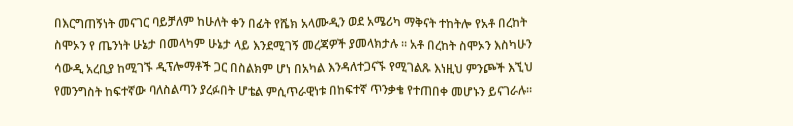በእርግጠኝነት መናገር ባይቻለም ከሁለት ቀን በፊት የሼክ አላሙዲን ወደ አሜሪካ ማቅናት ተከትሎ የአቶ በረከት ስሞኦን የ ጤንነት ሁኔታ በመላካም ሁኔታ ላይ እንደሚገኝ መረጃዎች ያመላክታሉ ። አቶ በረከት ስሞኦን እስካሁን ሳውዲ አረቢያ ከሚገኙ ዲፕሎማቶች ጋር በስልክም ሆነ በአካል እንዳለተጋናኙ የሚገልጹ እነዚህ ምንጮች እኚህ የመንግስት ከፍተኛው ባለስልጣን ያረፉበት ሆቴል ምሲጥራዊነቱ በከፍተኛ ጥንቃቄ የተጠበቀ መሆኑን ይናገራሉ።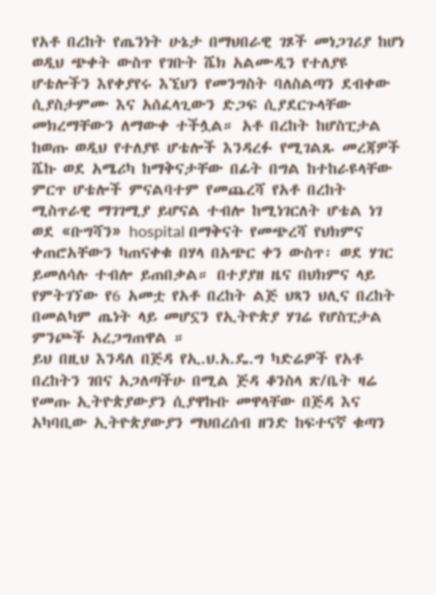የአቶ በረከት የጤንነት ሁኔታ በማህበራዊ ገጾች መነጋገሪያ ከሆነ ወዲህ ጭቀት ውስጥ የገቡት ሼክ አልሙዲን የተለያዩ ሆቴሎችን እየቀያየሩ እኚህን የመንግስት ባለስልጣን ደብቀው ሲያስታምሙ እና አሰፈላጊውን ድጋፍ ሲያደርጉላቸው መክረማቸውን ለማውቀ ተችሏል። አቶ በረከት ከሆስፒታል ከወጡ ወዲህ የተለያዩ ሆቴሎች እንዳረፉ የሚገልጹ መረጃዎች ሼኩ ወደ አሜሪካ ከማቅናታቸው በፊት በግል ከተከራዩላቸው ምርጥ ሆቴሎች ምናልባተም የመጨረሻ የአቶ በረከት ሚስጥራዊ ማገገሚያ ይሆናል ተብሎ ከሚነገርለት ሆቴል ነገ ወደ «ቡግሻን» hospital በማቅናት የመጭረሻ የህክምና ቀጠሮአቸውን ካጠናቀቁ በሃላ በአጭር ቀን ውስጥ፡ ወደ ሃገር ይመለሳሉ ተብሎ ይጠበቃል። በተያያዘ ዜና በህክምና ላይ የምትገኘው የ6 አመቷ የአቶ በረከት ልጅ ህጻን ህሊና በረከት በመልካም ጤነት ላይ መሆኗን የኢትዮጵያ ሃገሬ የሆስፒታል ምንጮች አረጋግጠዋል ።
ይህ በዚህ እንዳለ በጅዳ የኢ.ህ.አ.ዴ.ግ ካድሬዎች የአቶ በረከትን ገበና አጋለጣችሁ በሚል ጅዳ ቆንስላ ጽ/ቤት ዛሬ የመጡ ኢትዮጵያውያን ሲያዋኩቡ መዋላቸው በጅዳ እና አካባቢው ኢትዮጵያውያን ማህበረሰብ ዘንድ ከፍተናኛ ቁጣን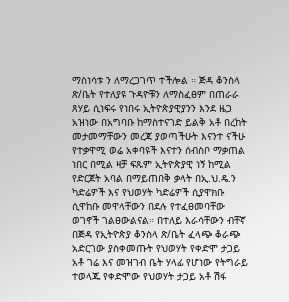ማስነሳቱ ን ለማረጋገጥ ተችሎል ። ጅዳ ቆንስላ ጽ/ቤት የተለያዩ ጉዳዮቹን ለማስፈፀም በጠራራ ጸሃይ ሲነፍሩ የነበሩ ኢትዮጵያዊያንን እንደ ዜጋ አዝነው በአግባቡ ከማስተናገድ ይልቅ አቶ በረከት መታመማቸውን መረጃ ያወጣችሁት እናንተ ናችሁ የተቃዋሚ ወሬ አቀባዩች እናተን ሰብስቦ ማቃጠል ነበር በሚል ዛቻ ፍጹም ኢትዮጵያዊ ነኝ ከሚል የድርጀት አባል በማይጠበቅ ቃላት በኢ.ህ.ዴ.ን ካድሬዎች እና የህወሃት ካድሬዎች ሲያዋክቡ ሲዋከቡ መዋላቸውን በደሉ የተፈፀመባቸው ወገኖች ገልፀውልናል። በተለይ እራሳቸውን ብቸኛ በጅዳ የኢትዮጵያ ቆንስላ ጽ/ቤት ፈላጭ ቆራጭ አድርገው ያስቀመጡት የህወሃት የቀድሞ ታጋይ አቶ ገሬ እና መዝገብ ቤት ሃላፊ የሆነው የትግራይ ተወላጁ የቀድሞው የህወሃት ታጋይ አቶ ሽፋ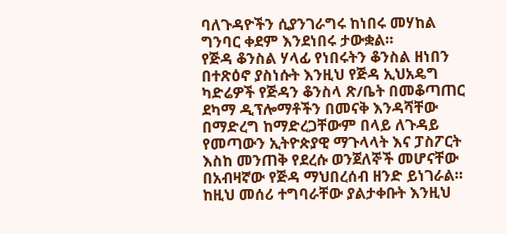ባለጉዳዮችን ሲያንገራግሩ ከነበሩ መሃከል ግንባር ቀደም እንደነበሩ ታውቋል።
የጅዳ ቆንስል ሃላፊ የነበሩትን ቆንስል ዘነበን በተጽዕኖ ያስነሱት እንዚህ የጅዳ ኢህአዴግ ካድሬዎች የጅዳን ቆንስላ ጽ/ቤት በመቆጣጠር ደካማ ዲፕሎማቶችን በመናቅ እንዳሻቸው በማድረግ ከማድረጋቸውም በላይ ለጉዳይ የመጣውን ኢትዮጵያዊ ማጉላላት እና ፓስፖርት እስከ መንጠቅ የደረሱ ወንጀለኞች መሆናቸው በአብዛኛው የጅዳ ማህበረሰብ ዘንድ ይነገራል። ከዚህ መሰሪ ተግባራቸው ያልታቀቡት እንዚህ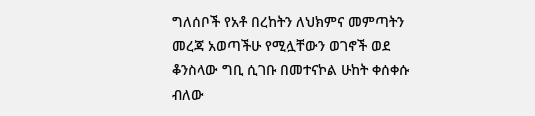ግለሰቦች የአቶ በረከትን ለህክምና መምጣትን መረጃ አወጣችሁ የሚሏቸውን ወገኖች ወደ ቆንስላው ግቢ ሲገቡ በመተናኮል ሁከት ቀሰቀሱ ብለው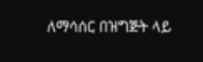ለማሳሰር በዝግጅት ላይ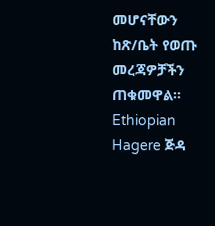መሆናቸውን ከጽ/ቤት የወጡ መረጃዎቻችን ጠቁመዋል።
Ethiopian Hagere ጅዳ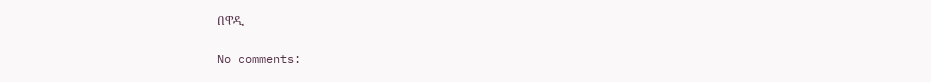በዋዲ

No comments: